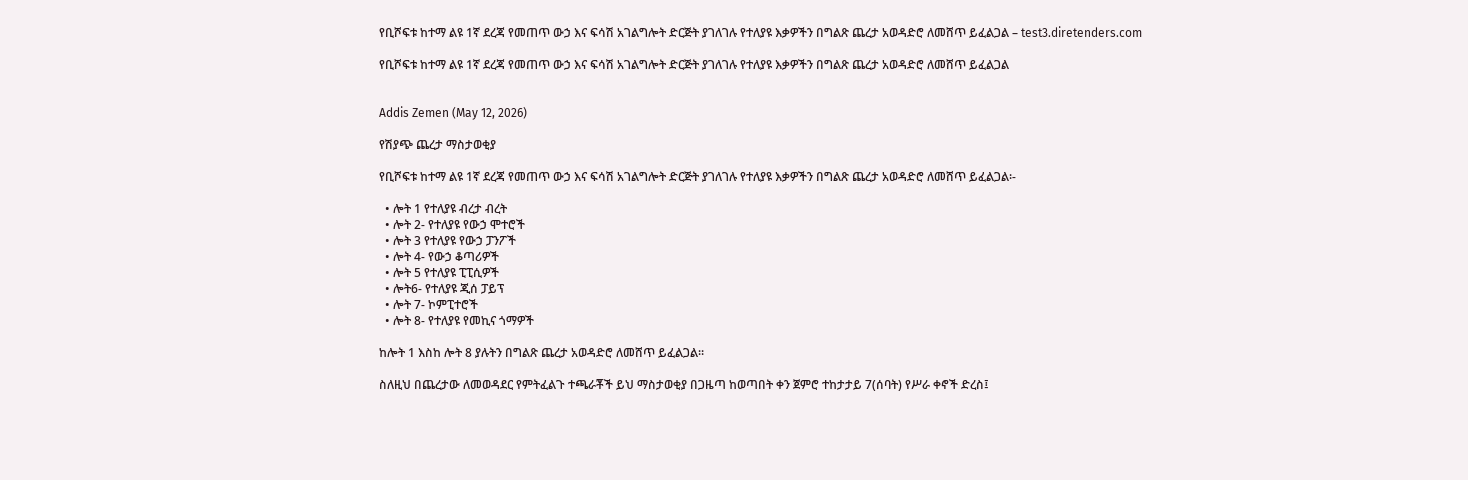የቢሾፍቱ ከተማ ልዩ 1ኛ ደረጃ የመጠጥ ውኃ እና ፍሳሽ አገልግሎት ድርጅት ያገለገሉ የተለያዩ እቃዎችን በግልጽ ጨረታ አወዳድሮ ለመሸጥ ይፈልጋል – test3.diretenders.com

የቢሾፍቱ ከተማ ልዩ 1ኛ ደረጃ የመጠጥ ውኃ እና ፍሳሽ አገልግሎት ድርጅት ያገለገሉ የተለያዩ እቃዎችን በግልጽ ጨረታ አወዳድሮ ለመሸጥ ይፈልጋል


Addis Zemen (May 12, 2026)

የሽያጭ ጨረታ ማስታወቂያ

የቢሾፍቱ ከተማ ልዩ 1ኛ ደረጃ የመጠጥ ውኃ እና ፍሳሽ አገልግሎት ድርጅት ያገለገሉ የተለያዩ እቃዎችን በግልጽ ጨረታ አወዳድሮ ለመሸጥ ይፈልጋል፡-

  • ሎት 1 የተለያዩ ብረታ ብረት
  • ሎት 2- የተለያዩ የውኃ ሞተሮች
  • ሎት 3 የተለያዩ የውኃ ፓንፖች
  • ሎት 4- የውኃ ቆጣሪዎች
  • ሎት 5 የተለያዩ ፒፒሲዎች
  • ሎት6- የተለያዩ ጂሰ ፓይፕ
  • ሎት 7- ኮምፒተሮች
  • ሎት 8- የተለያዩ የመኪና ጎማዎች

ከሎት 1 እስከ ሎት 8 ያሉትን በግልጽ ጨረታ አወዳድሮ ለመሸጥ ይፈልጋል።

ስለዚህ በጨረታው ለመወዳደር የምትፈልጉ ተጫራቾች ይህ ማስታወቂያ በጋዜጣ ከወጣበት ቀን ጀምሮ ተከታታይ 7(ሰባት) የሥራ ቀኖች ድረስ፤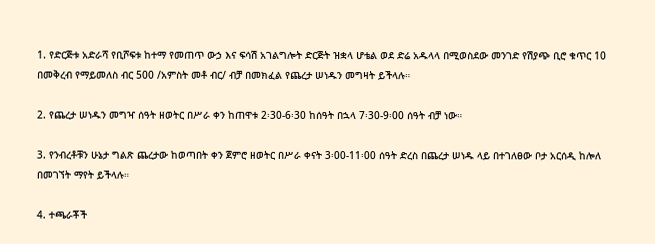1. የድርጅቱ አድራሻ የቢሾፍቱ ከተማ የመጠጥ ውኃ እና ፍሳሽ አገልግሎት ድርጅት ዝቋላ ሆቴል ወደ ድሬ አዱላላ በሚወስደው መንገድ የሽያጭ ቢሮ ቁጥር 10 በመቅረብ የማይመለስ ብር 500 /አምስት መቶ ብር/ ብቻ በመክፈል የጨረታ ሠነዱን መግዛት ይችላሉ።

2. የጨረታ ሠነዱን መግዣ ሰዓት ዘወትር በሥራ ቀን ከጠዋቱ 2፡30-6፡30 ከሰዓት በኋላ 7፡30-9፡00 ሰዓት ብቻ ነው።

3. የንብረቶቹን ሁኔታ ግልጽ ጨረታው ከወጣበት ቀን ጀምሮ ዘወትር በሥራ ቀናት 3፡00-11፡00 ሰዓት ድረስ በጨረታ ሠነዱ ላይ በተገለፀው ቦታ አርሰዲ ከሎለ በመገኘት ማየት ይችላሉ።

4. ተጫራቾች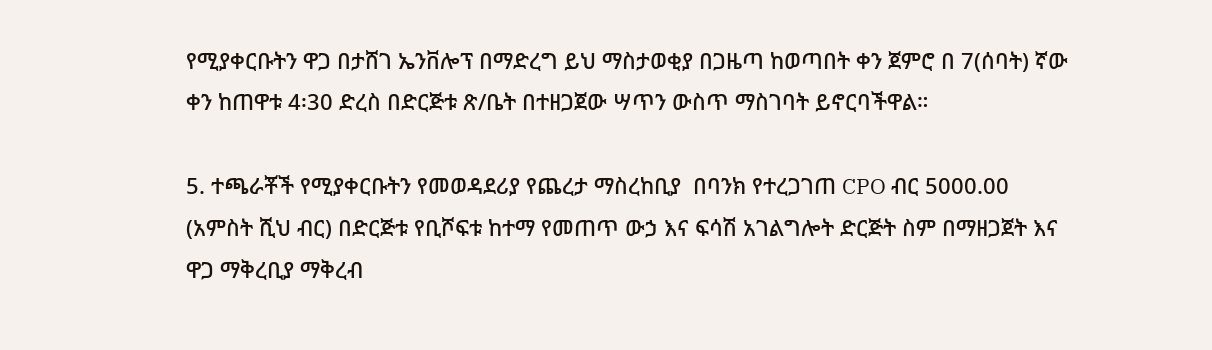የሚያቀርቡትን ዋጋ በታሸገ ኤንቨሎፕ በማድረግ ይህ ማስታወቂያ በጋዜጣ ከወጣበት ቀን ጀምሮ በ 7(ሰባት) ኛው ቀን ከጠዋቱ 4፡30 ድረስ በድርጅቱ ጽ/ቤት በተዘጋጀው ሣጥን ውስጥ ማስገባት ይኖርባችዋል።

5. ተጫራቾች የሚያቀርቡትን የመወዳደሪያ የጨረታ ማስረከቢያ  በባንክ የተረጋገጠ CPO ብር 5000.00 (አምስት ሺህ ብር) በድርጅቱ የቢሾፍቱ ከተማ የመጠጥ ውኃ እና ፍሳሽ አገልግሎት ድርጅት ስም በማዘጋጀት እና ዋጋ ማቅረቢያ ማቅረብ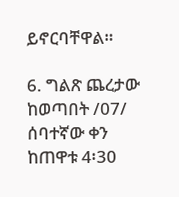ይኖርባቸዋል።

6. ግልጽ ጨረታው ከወጣበት /07/ ሰባተኛው ቀን ከጠዋቱ 4፡30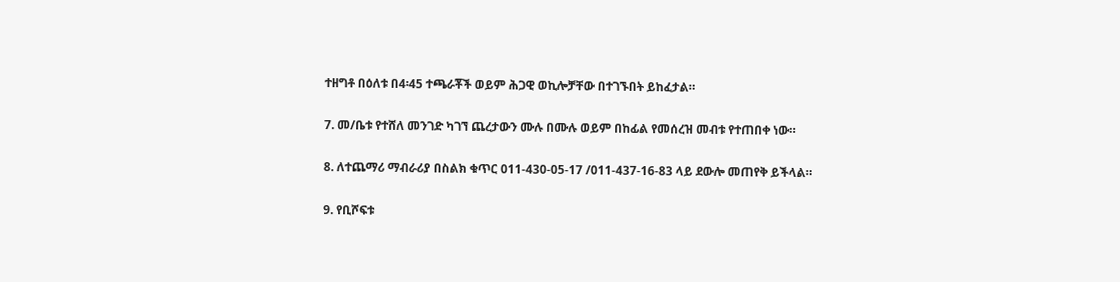ተዘግቶ በዕለቱ በ4፡45 ተጫራቾች ወይም ሕጋዊ ወኪሎቻቸው በተገኙበት ይከፈታል።

7. መ/ቤቱ የተሸለ መንገድ ካገኘ ጨረታውን ሙሉ በሙሉ ወይም በከፊል የመሰረዝ መብቱ የተጠበቀ ነው።

8. ለተጨማሪ ማብራሪያ በስልክ ቁጥር 011-430-05-17 /011-437-16-83 ላይ ደውሎ መጠየቅ ይችላል።

9. የቢሾፍቱ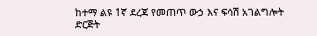ከተማ ልዩ 1ኛ ደረጃ የመጠጥ ውኃ እና ፍሳሽ አገልግሎት ድርጅት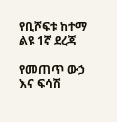የቢሾፍቱ ከተማ ልዩ 1ኛ ደረጃ

የመጠጥ ውኃ እና ፍሳሽ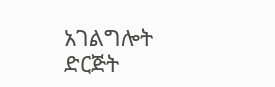አገልግሎት ድርጅት